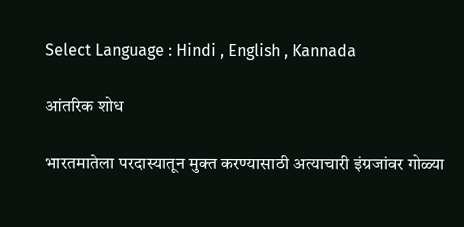Select Language : Hindi , English , Kannada

आंतरिक शोध

भारतमातेला परदास्यातून मुक्त करण्यासाठी अत्याचारी इंग्रजांवर गोळ्या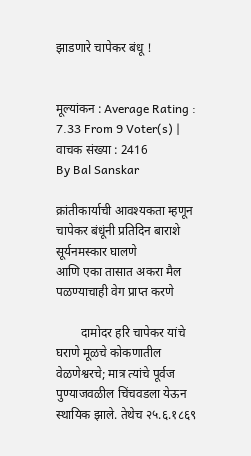झाडणारे चापेकर बंधू !


मूल्यांकन : Average Rating : 7.33 From 9 Voter(s) | वाचक संख्या : 2416
By Bal Sanskar

क्रांतीकार्याची आवश्यकता म्हणून
चापेकर बंधूंनी प्रतिदिन बाराशे सूर्यनमस्कार घालणे
आणि एका तासात अकरा मैल पळण्याचाही वेग प्राप्त करणे

        दामोदर हरि चापेकर यांचे घराणे मूळचे कोकणातील वेळणेश्वरचे; मात्र त्यांचे पूर्वज पुण्याजवळील चिंचवडला येऊन स्थायिक झाले. तेथेच २५.६.१८६९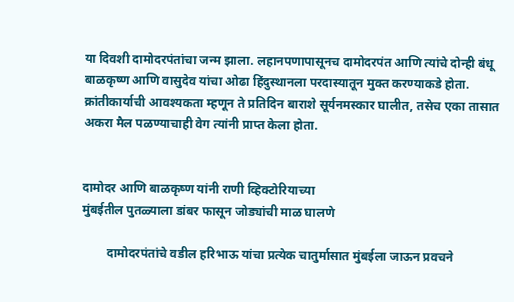या दिवशी दामोदरपंतांचा जन्म झाला. लहानपणापासूनच दामोदरपंत आणि त्यांचे दोन्ही बंधू बाळकृष्ण आणि वासुदेव यांचा ओढा हिंदुस्थानला परदास्यातून मुक्त करण्याकडे होता. क्रांतीकार्याची आवश्यकता म्हणून ते प्रतिदिन बाराशे सूर्यनमस्कार घालीत, तसेच एका तासात अकरा मैल पळण्याचाही वेग त्यांनी प्राप्त केला होता.


दामोदर आणि बाळकृष्ण यांनी राणी व्हिक्टोरियाच्या
मुंबईतील पुतळ्याला डांबर फासून जोड्यांची माळ घालणे

        दामोदरपंतांचे वडील हरिभाऊ यांचा प्रत्येक चातुर्मासात मुंबईला जाऊन प्रवचने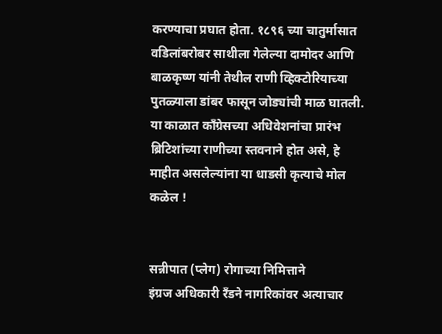करण्याचा प्रघात होता. १८९६ च्या चातुर्मासात वडिलांबरोबर साथीला गेलेल्या दामोदर आणि बाळकृष्ण यांनी तेथील राणी व्हिक्टोरियाच्या पुतळ्याला डांबर फासून जोड्यांची माळ घातली. या काळात काँग्रेसच्या अधिवेशनांचा प्रारंभ ब्रिटिशांच्या राणीच्या स्तवनाने होत असे, हे माहीत असलेल्यांना या धाडसी कृत्याचे मोल कळेल !


सन्नीपात (प्लेग) रोगाच्या निमित्ताने
इंग्रज अधिकारी रँडने नागरिकांवर अत्याचार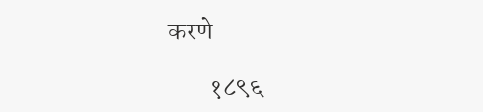करणे

        १८९६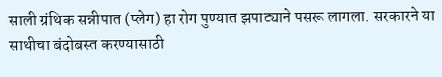साली ग्रंथिक सन्नीपात (प्लेग) हा रोग पुण्यात झपाट्याने पसरू लागला. सरकारने या साथीचा बंदोबस्त करण्यासाठी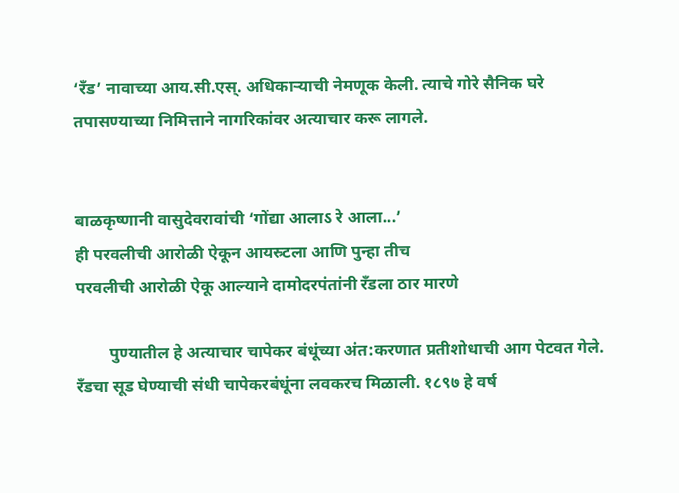‘रँड’ नावाच्या आय.सी.एस्. अधिकार्‍याची नेमणूक केली. त्याचे गोरे सैनिक घरे तपासण्याच्या निमित्ताने नागरिकांवर अत्याचार करू लागले.


बाळकृष्णानी वासुदेवरावांची ‘गोंद्या आलाऽ रे आला...’
ही परवलीची आरोळी ऐकून आयस्र्टला आणि पुन्हा तीच
परवलीची आरोळी ऐकू आल्याने दामोदरपंतांनी रँडला ठार मारणे

        पुण्यातील हे अत्याचार चापेकर बंधूंच्या अंत:करणात प्रतीशोधाची आग पेटवत गेले. रँडचा सूड घेण्याची संधी चापेकरबंधूंना लवकरच मिळाली. १८९७ हे वर्ष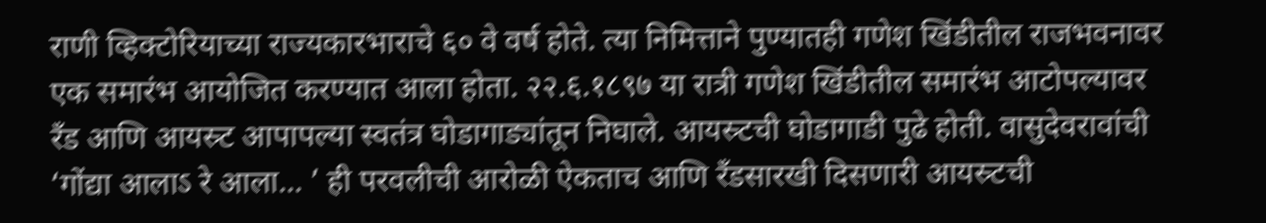राणी व्हिक्टोरियाच्या राज्यकारभाराचे ६० वे वर्ष होते. त्या निमित्ताने पुण्यातही गणेश खिंडीतील राजभवनावर एक समारंभ आयोजित करण्यात आला होता. २२.६.१८९७ या रात्री गणेश खिंडीतील समारंभ आटोपल्यावर रँड आणि आयस्र्ट आपापल्या स्वतंत्र घोडागाड्यांतून निघाले. आयस्र्टची घोडागाडी पुढे होती. वासुदेवरावांची ‘गोंद्या आलाऽ रे आला... ’ ही परवलीची आरोळी ऐकताच आणि रँडसारखी दिसणारी आयस्र्टची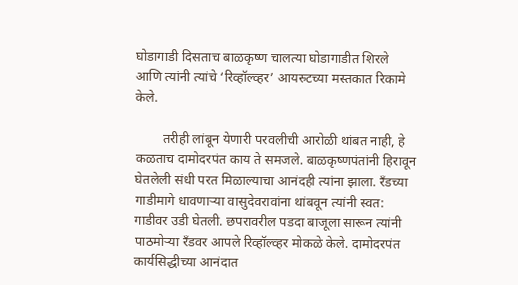घोडागाडी दिसताच बाळकृष्ण चालत्या घोडागाडीत शिरले आणि त्यांनी त्यांचे ‘रिव्हॉल्व्हर’ आयस्र्टच्या मस्तकात रिकामे केले.

        तरीही लांबून येणारी परवलीची आरोळी थांबत नाही, हे कळताच दामोदरपंत काय ते समजले. बाळकृष्णपंतांनी हिरावून घेतलेली संधी परत मिळाल्याचा आनंदही त्यांना झाला. रँडच्या गाडीमागे धावणार्‍या वासुदेवरावांना थांबवून त्यांनी स्वत: गाडीवर उडी घेतली. छपरावरील पडदा बाजूला सारून त्यांनी पाठमोर्‍या रँडवर आपले रिव्हॉल्व्हर मोकळे केले. दामोदरपंत कार्यसिद्धीच्या आनंदात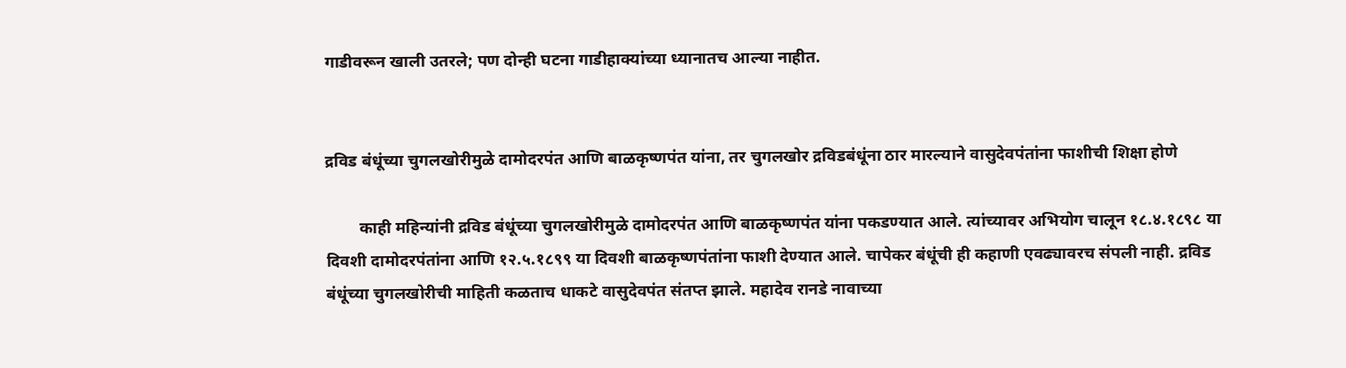गाडीवरून खाली उतरले; पण दोन्ही घटना गाडीहाक्यांच्या ध्यानातच आल्या नाहीत.


द्रविड बंधूंच्या चुगलखोरीमुळे दामोदरपंत आणि बाळकृष्णपंत यांना, तर चुगलखोर द्रविडबंधूंना ठार मारल्याने वासुदेवपंतांना फाशीची शिक्षा होणे

        काही महिन्यांनी द्रविड बंधूंच्या चुगलखोरीमुळे दामोदरपंत आणि बाळकृष्णपंत यांना पकडण्यात आले. त्यांच्यावर अभियोग चालून १८.४.१८९८ या दिवशी दामोदरपंतांना आणि १२.५.१८९९ या दिवशी बाळकृष्णपंतांना फाशी देण्यात आले. चापेकर बंधूंची ही कहाणी एवढ्यावरच संपली नाही. द्रविड बंधूंच्या चुगलखोरीची माहिती कळताच धाकटे वासुदेवपंत संतप्त झाले. महादेव रानडे नावाच्या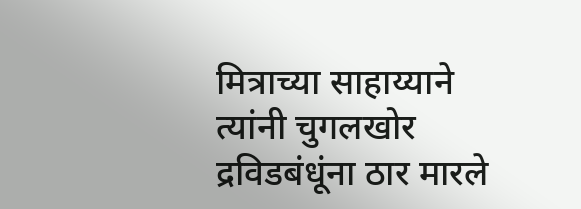मित्राच्या साहाय्याने त्यांनी चुगलखोर द्रविडबंधूंना ठार मारले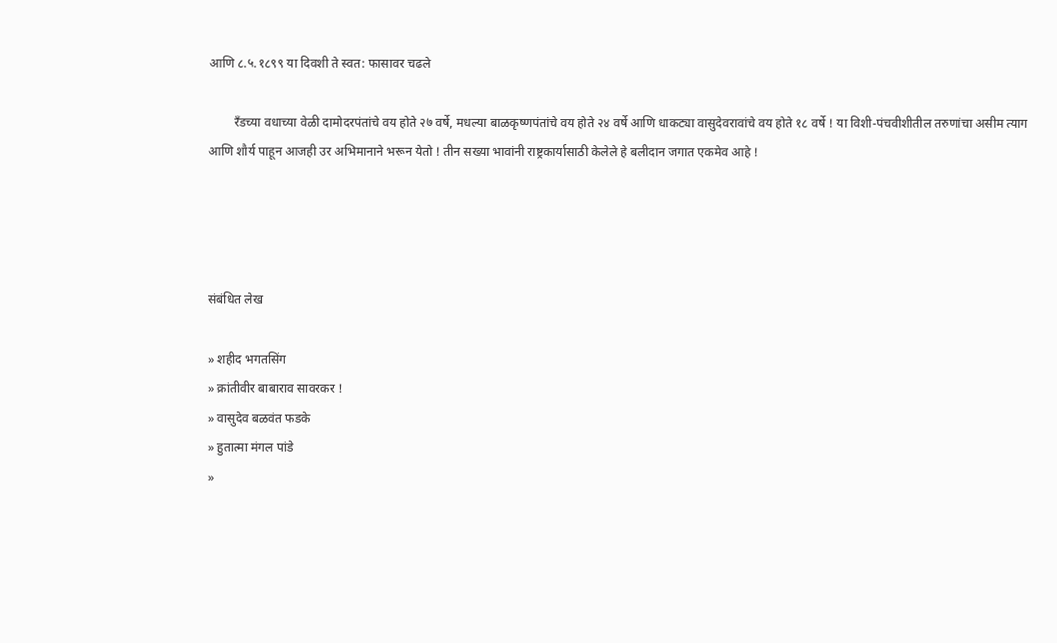आणि ८.५.१८९९ या दिवशी ते स्वत: फासावर चढले

        रँडच्या वधाच्या वेळी दामोदरपंतांचे वय होते २७ वर्षे, मधल्या बाळकृष्णपंतांचे वय होते २४ वर्षे आणि धाकट्या वासुदेवरावांचे वय होते १८ वर्षे ! या विशी-पंचवीशीतील तरुणांचा असीम त्याग आणि शौर्य पाहून आजही उर अभिमानाने भरून येतो ! तीन सख्या भावांनी राष्ट्रकार्यासाठी केलेले हे बलीदान जगात एकमेव आहे !




संबंधित लेख

» शहीद भगतसिंग
» क्रांतीवीर बाबाराव सावरकर !
» वासुदेव बळवंत फडके
» हुतात्मा मंगल पांडे
»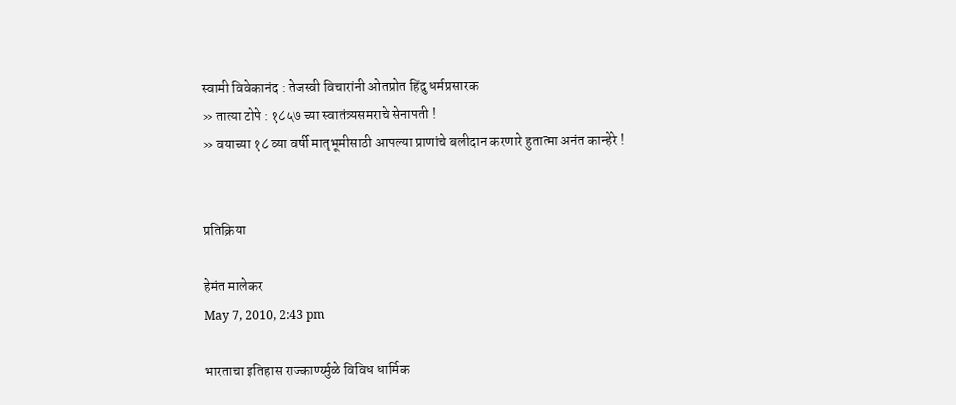स्वामी विवेकानंद : तेजस्वी विचारांनी ओतप्रोत हिंदु धर्मप्रसारक
» तात्या टोपे : १८५७ च्या स्वातंत्र्यसमराचे सेनापती !
» वयाच्या १८ व्या वर्षी मातृभूमीसाठी आपल्या प्राणांचे बलीदान करणारे हुतात्मा अनंत कान्हेरे !


प्रतिक्रिया

हेमंत मालेकर
May 7, 2010, 2:43 pm

भारताचा इतिहास राज्कार्ण्य्मुळे विविध धार्मिक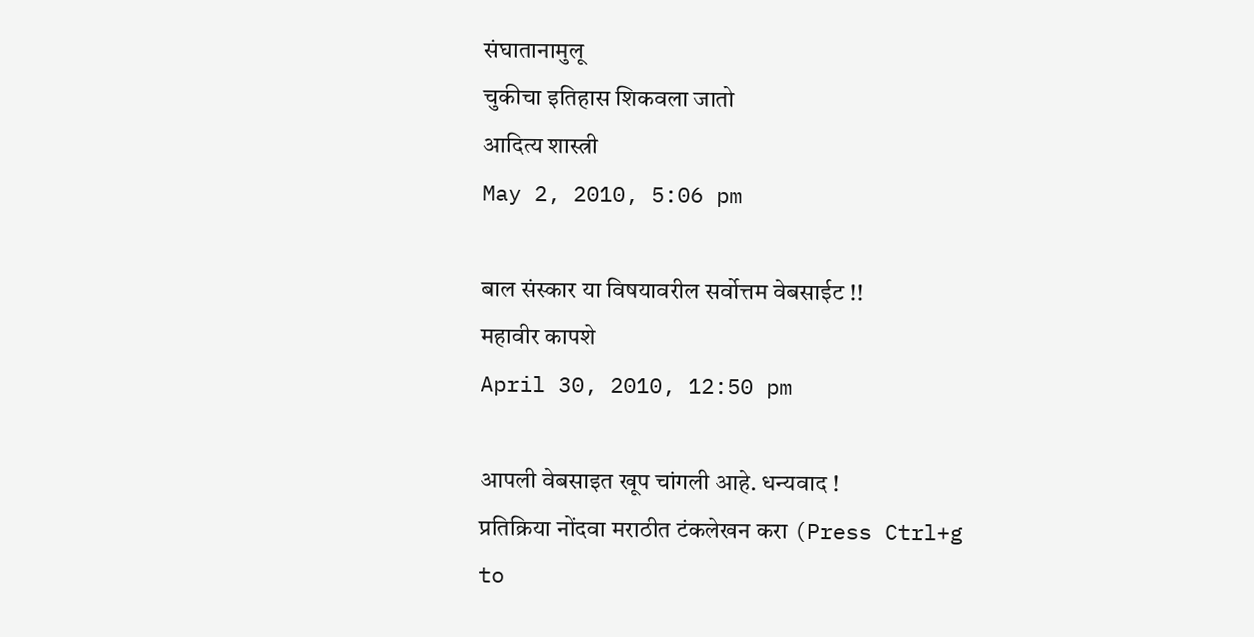संघातानामुलू
चुकीचा इतिहास शिकवला जातो
आदित्य शास्त्री
May 2, 2010, 5:06 pm

बाल संस्कार या विषयावरील सर्वोत्तम वेबसाईट !!
महावीर कापशे
April 30, 2010, 12:50 pm

आपली वेबसाइत खूप चांगली आहे. धन्यवाद !
प्रतिक्रिया नोंदवा मराठीत टंकलेखन करा (Press Ctrl+g to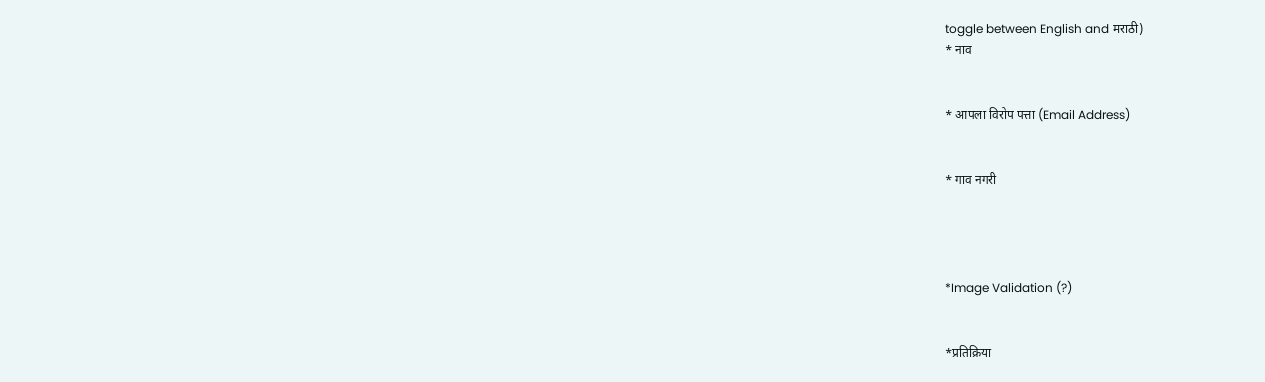toggle between English and मराठी)
* नाव


* आपला विरोप पत्ता (Email Address)


* गाव नगरी




*Image Validation (?)


*प्रतिक्रिया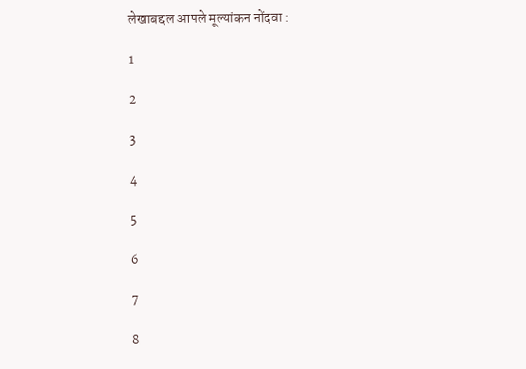लेखाबद्दल आपले मूल्यांकन नोंदवा :

1

2

3

4

5

6

7

8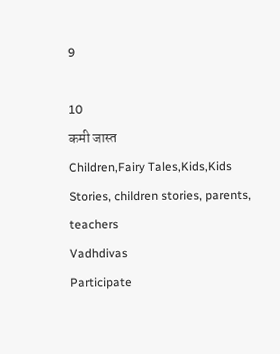9

10
कमी जास्त
Children,Fairy Tales,Kids,Kids Stories, children stories, parents, teachers
Vadhdivas
Participate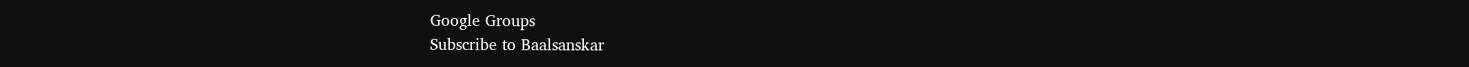Google Groups
Subscribe to Baalsanskar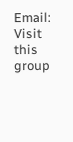Email:
Visit this group